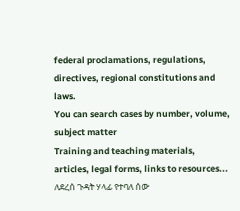federal proclamations, regulations, directives, regional constitutions and laws.
You can search cases by number, volume, subject matter
Training and teaching materials, articles, legal forms, links to resources...
ለደረሰ ጉዳት ሃላፊ የተባለ ሰው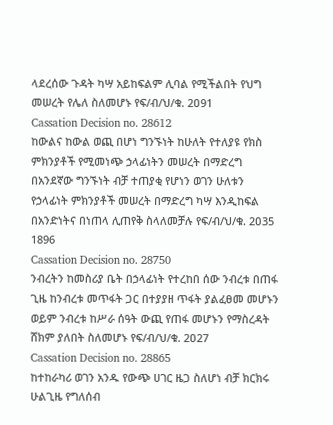ላደረሰው ጉዳት ካሣ አይከፍልም ሊባል የሚችልበት የህግ መሠረት የሌለ ስለመሆኑ የፍ/ብ/ህ/ቁ. 2ዐ91
Cassation Decision no. 28612
ከውልና ከውል ወጪ በሆነ ግንኙነት ከሁለት የተለያዩ የክስ ምክንያቶች የሚመነጭ ኃላፊነትን መሠረት በማድረግ በአንደኛው ግንኙነት ብቻ ተጠያቂ የሆነን ወገን ሁለቱን የኃላፊነት ምክንያቶች መሠረት በማድረግ ካሣ እንዲከፍል በአንድነትና በነጠላ ሊጠየቅ ስላለመቻሉ የፍ/ብ/ህ/ቁ. 2ዐ35 1896
Cassation Decision no. 28750
ንብረትን ከመስሪያ ቤት በኃላፊነት የተረከበ ሰው ንብረቱ በጠፋ ጊዜ ከንብረቱ መጥፋት ጋር በተያያዘ ጥፋት ያልፈፀመ መሆኑን ወይም ንብረቱ ከሥራ ሰዓት ውጪ የጠፋ መሆኑን የማስረዳት ሸክም ያለበት ስለመሆኑ የፍ/ብ/ህ/ቁ. 2ዐ27
Cassation Decision no. 28865
ከተከራካሪ ወገን አንዱ የውጭ ሀገር ዜጋ ስለሆነ ብቻ ክርክሩ ሁልጊዜ የግለሰብ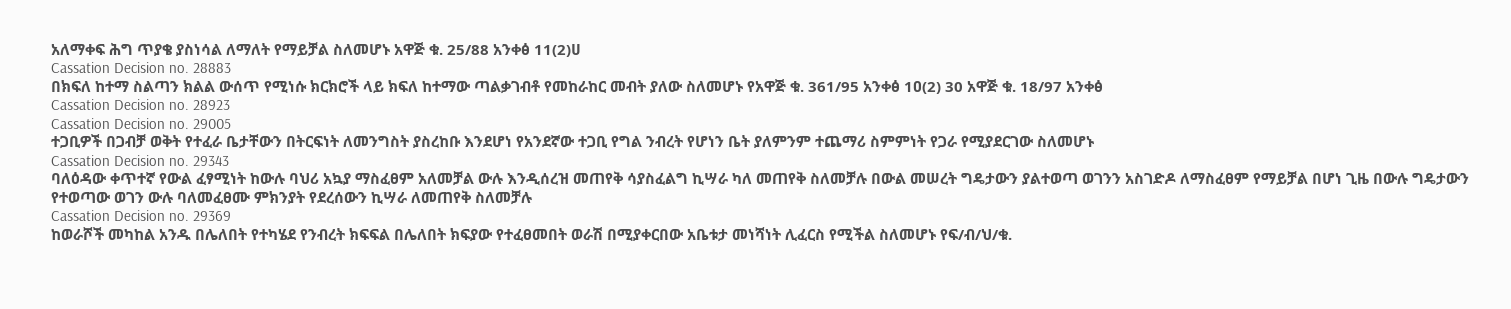አለማቀፍ ሕግ ጥያቄ ያስነሳል ለማለት የማይቻል ስለመሆኑ አዋጅ ቁ. 25/88 አንቀፅ 11(2)ሀ
Cassation Decision no. 28883
በክፍለ ከተማ ስልጣን ክልል ውሰጥ የሚነሱ ክርክሮች ላይ ክፍለ ከተማው ጣልቃገብቶ የመከራከር መብት ያለው ስለመሆኑ የአዋጅ ቁ. 361/95 አንቀፅ 1ዐ(2) 30 አዋጅ ቁ. 18/97 አንቀፅ
Cassation Decision no. 28923
Cassation Decision no. 29005
ተጋቢዎች በጋብቻ ወቅት የተፈራ ቤታቸውን በትርፍነት ለመንግስት ያስረከቡ እንደሆነ የአንደኛው ተጋቢ የግል ንብረት የሆነን ቤት ያለምንም ተጨማሪ ስምምነት የጋራ የሚያደርገው ስለመሆኑ
Cassation Decision no. 29343
ባለዕዳው ቀጥተኛ የውል ፈፃሚነት ከውሉ ባህሪ አኳያ ማስፈፀም አለመቻል ውሉ እንዲሰረዝ መጠየቅ ሳያስፈልግ ኪሣራ ካለ መጠየቅ ስለመቻሉ በውል መሠረት ግዴታውን ያልተወጣ ወገንን አስገድዶ ለማስፈፀም የማይቻል በሆነ ጊዜ በውሉ ግዴታውን የተወጣው ወገን ውሉ ባለመፈፀሙ ምክንያት የደረሰውን ኪሣራ ለመጠየቅ ስለመቻሉ
Cassation Decision no. 29369
ከወራሾች መካከል አንዱ በሌለበት የተካሄደ የንብረት ክፍፍል በሌለበት ክፍያው የተፈፀመበት ወራሽ በሚያቀርበው አቤቱታ መነሻነት ሊፈርስ የሚችል ስለመሆኑ የፍ/ብ/ህ/ቁ.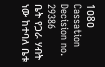1ዐ8ዐ
Cassation Decision no. 29386
ቤት የጋራ ሃብት ነው ከተባለ ቤቱ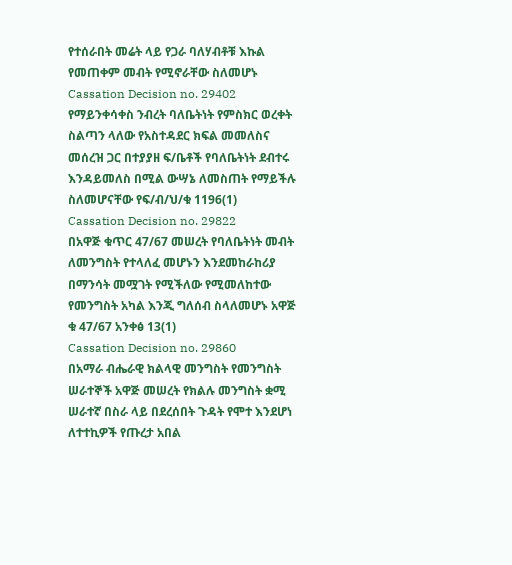የተሰራበት መሬት ላይ የጋራ ባለሃብቶቹ እኩል የመጠቀም መብት የሚኖራቸው ስለመሆኑ
Cassation Decision no. 29402
የማይንቀሳቀስ ንብረት ባለቤትነት የምስክር ወረቀት ስልጣን ላለው የአስተዳደር ክፍል መመለስና መሰረዝ ጋር በተያያዘ ፍ/ቤቶች የባለቤትነት ደብተሩ እንዳይመለስ በሚል ውሣኔ ለመስጠት የማይችሉ ስለመሆናቸው የፍ/ብ/ህ/ቁ 1196(1)
Cassation Decision no. 29822
በአዋጅ ቁጥር 47/67 መሠረት የባለቤትነት መብት ለመንግስት የተላለፈ መሆኑን እንደመከራከሪያ በማንሳት መሟገት የሚችለው የሚመለከተው የመንግስት አካል እንጂ ግለሰብ ስላለመሆኑ አዋጅ ቁ 47/67 አንቀፅ 13(1)
Cassation Decision no. 29860
በአማራ ብሔራዊ ክልላዊ መንግስት የመንግስት ሠራተኞች አዋጅ መሠረት የክልሉ መንግስት ቋሚ ሠራተኛ በስራ ላይ በደረሰበት ጉዳት የሞተ እንደሆነ ለተተኪዎች የጡረታ አበል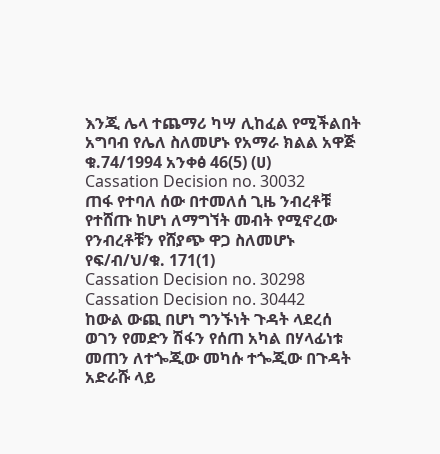እንጂ ሌላ ተጨማሪ ካሣ ሊከፈል የሚችልበት አግባብ የሌለ ስለመሆኑ የአማራ ክልል አዋጅ ቁ.74/1994 አንቀፅ 46(5) (ሀ)
Cassation Decision no. 30032
ጠፋ የተባለ ሰው በተመለሰ ጊዜ ንብረቶቹ የተሸጡ ከሆነ ለማግኘት መብት የሚኖረው የንብረቶቹን የሸያጭ ዋጋ ስለመሆኑ የፍ/ብ/ህ/ቁ. 171(1)
Cassation Decision no. 30298
Cassation Decision no. 30442
ከውል ውጪ በሆነ ግንኙነት ጉዳት ላደረሰ ወገን የመድን ሽፋን የሰጠ አካል በሃላፊነቱ መጠን ለተጐጂው መካሱ ተጐጂው በጉዳት አድራሹ ላይ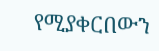የሚያቀርበውን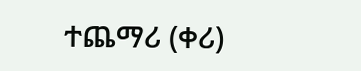ተጨማሪ (ቀሪ)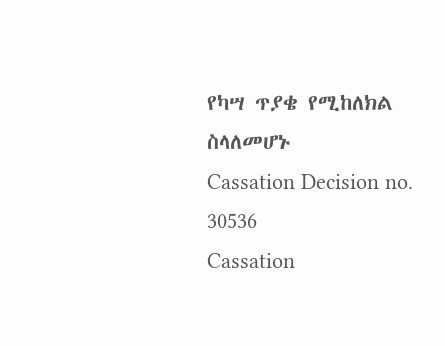የካሣ ጥያቄ የሚከለክል ስላለመሆኑ
Cassation Decision no. 30536
Cassation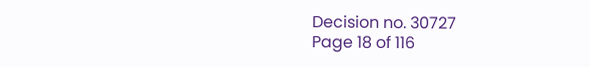Decision no. 30727
Page 18 of 116